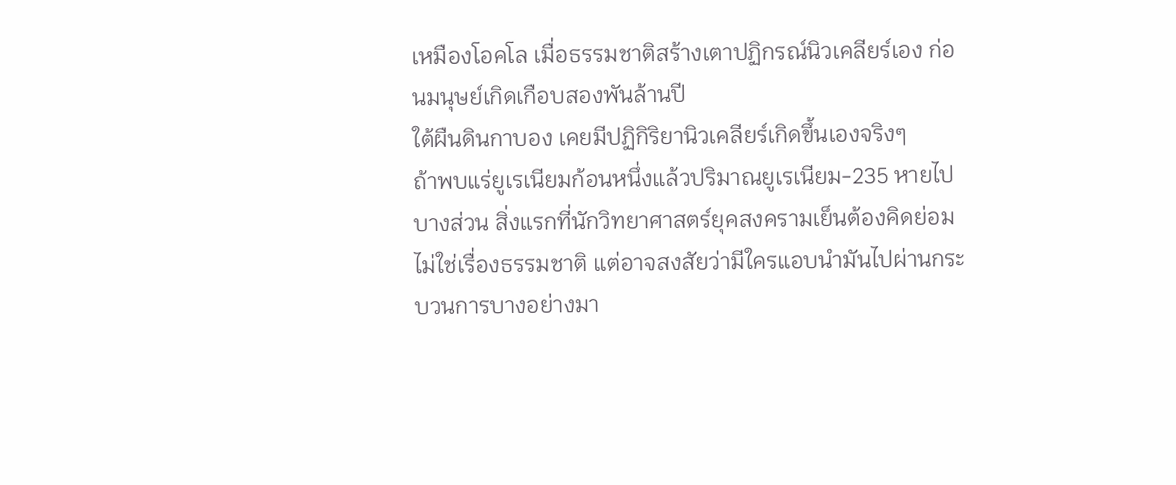เหมืองโอคโล เมื่อธรรมชาติสร้างเตาปฏิกรณ์นิวเคลียร์เอง ก่อนมนุษย์เกิดเกือบสองพันล้านปี
ใต้ผืนดินกาบอง เคยมีปฏิกิริยานิวเคลียร์เกิดขึ้นเองจริงๆ
ถ้าพบแร่ยูเรเนียมก้อนหนึ่งแล้วปริมาณยูเรเนียม-235 หายไปบางส่วน สิ่งแรกที่นักวิทยาศาสตร์ยุคสงครามเย็นต้องคิดย่อมไม่ใช่เรื่องธรรมชาติ แต่อาจสงสัยว่ามีใครแอบนำมันไปผ่านกระบวนการบางอย่างมา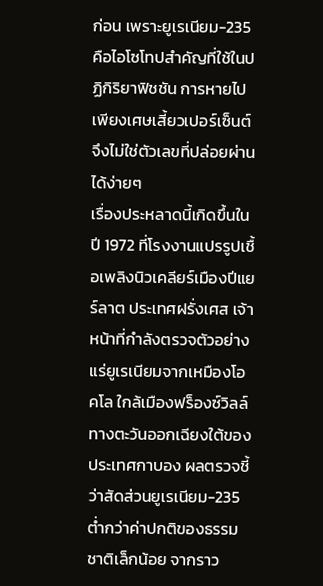ก่อน เพราะยูเรเนียม-235 คือไอโซโทปสำคัญที่ใช้ในปฏิกิริยาฟิชชัน การหายไปเพียงเศษเสี้ยวเปอร์เซ็นต์จึงไม่ใช่ตัวเลขที่ปล่อยผ่านได้ง่ายๆ
เรื่องประหลาดนี้เกิดขึ้นในปี 1972 ที่โรงงานแปรรูปเชื้อเพลิงนิวเคลียร์เมืองปีแยร์ลาต ประเทศฝรั่งเศส เจ้าหน้าที่กำลังตรวจตัวอย่างแร่ยูเรเนียมจากเหมืองโอคโล ใกล้เมืองฟร็องซ์วิลล์ ทางตะวันออกเฉียงใต้ของประเทศกาบอง ผลตรวจชี้ว่าสัดส่วนยูเรเนียม-235 ต่ำกว่าค่าปกติของธรรมชาติเล็กน้อย จากราว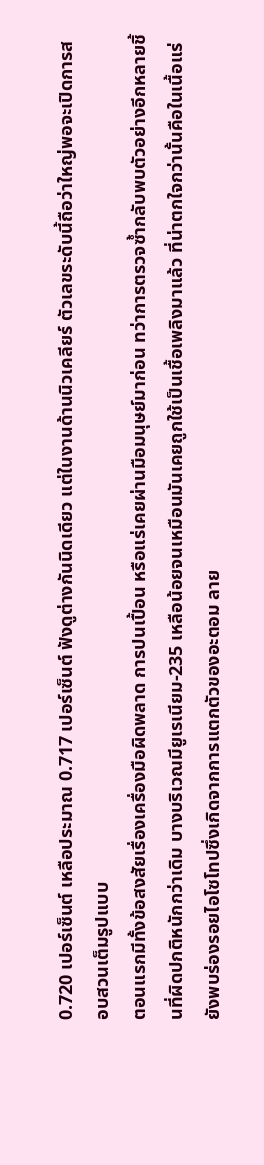0.720 เปอร์เซ็นต์ เหลือประมาณ 0.717 เปอร์เซ็นต์ ฟังดูต่างกันนิดเดียว แต่ในงานด้านนิวเคลียร์ ตัวเลขระดับนี้ถือว่าใหญ่พอจะเปิดการสอบสวนเต็มรูปแบบ
ตอนแรกมีทั้งข้อสงสัยเรื่องเครื่องมือผิดพลาด การปนเปื้อน หรือแร่เคยผ่านมือมนุษย์มาก่อน ทว่าการตรวจซ้ำกลับพบตัวอย่างอีกหลายชิ้นที่ผิดปกติหนักกว่าเดิม บางบริเวณมียูเรเนียม-235 เหลือน้อยจนเหมือนมันเคยถูกใช้เป็นเชื้อเพลิงมาแล้ว ที่น่าตกใจกว่านั้นคือในเนื้อแร่ยังพบร่องรอยไอโซโทปซึ่งเกิดจากการแตกตัวของอะตอม ลาย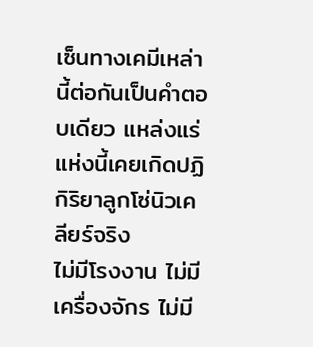เซ็นทางเคมีเหล่านี้ต่อกันเป็นคำตอบเดียว แหล่งแร่แห่งนี้เคยเกิดปฏิกิริยาลูกโซ่นิวเคลียร์จริง
ไม่มีโรงงาน ไม่มีเครื่องจักร ไม่มี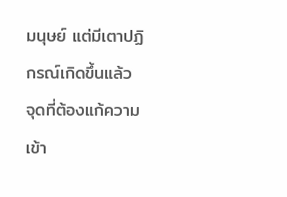มนุษย์ แต่มีเตาปฏิกรณ์เกิดขึ้นแล้ว
จุดที่ต้องแก้ความเข้า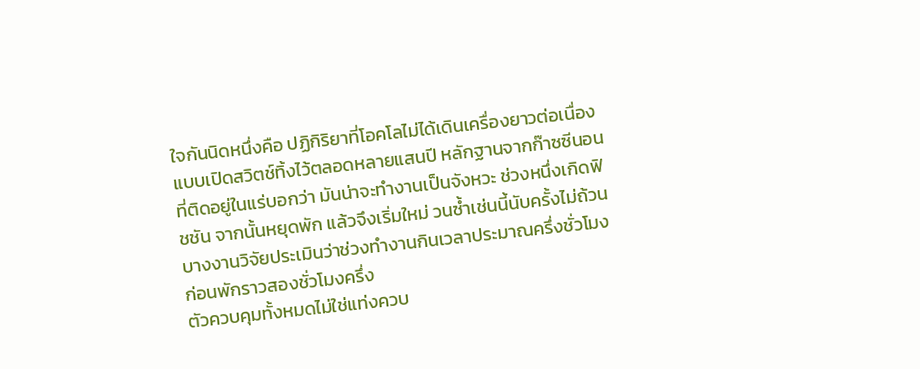ใจกันนิดหนึ่งคือ ปฏิกิริยาที่โอคโลไม่ได้เดินเครื่องยาวต่อเนื่องแบบเปิดสวิตช์ทิ้งไว้ตลอดหลายแสนปี หลักฐานจากก๊าซซีนอนที่ติดอยู่ในแร่บอกว่า มันน่าจะทำงานเป็นจังหวะ ช่วงหนึ่งเกิดฟิชชัน จากนั้นหยุดพัก แล้วจึงเริ่มใหม่ วนซ้ำเช่นนี้นับครั้งไม่ถ้วน บางงานวิจัยประเมินว่าช่วงทำงานกินเวลาประมาณครึ่งชั่วโมง ก่อนพักราวสองชั่วโมงครึ่ง
ตัวควบคุมทั้งหมดไม่ใช่แท่งควบ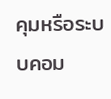คุมหรือระบบคอม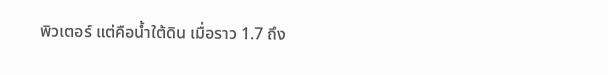พิวเตอร์ แต่คือน้ำใต้ดิน เมื่อราว 1.7 ถึง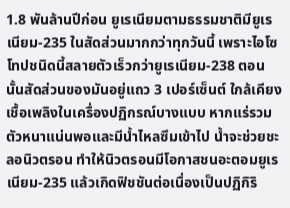1.8 พันล้านปีก่อน ยูเรเนียมตามธรรมชาติมียูเรเนียม-235 ในสัดส่วนมากกว่าทุกวันนี้ เพราะไอโซโทปชนิดนี้สลายตัวเร็วกว่ายูเรเนียม-238 ตอนนั้นสัดส่วนของมันอยู่แถว 3 เปอร์เซ็นต์ ใกล้เคียงเชื้อเพลิงในเครื่องปฏิกรณ์บางแบบ หากแร่รวมตัวหนาแน่นพอและมีน้ำไหลซึมเข้าไป น้ำจะช่วยชะลอนิวตรอน ทำให้นิวตรอนมีโอกาสชนอะตอมยูเรเนียม-235 แล้วเกิดฟิชชันต่อเนื่องเป็นปฏิกิริ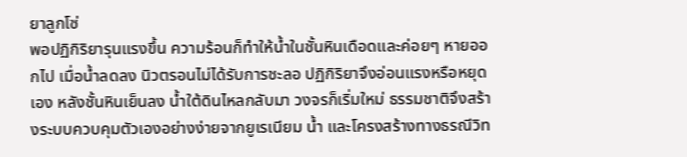ยาลูกโซ่
พอปฏิกิริยารุนแรงขึ้น ความร้อนก็ทำให้น้ำในชั้นหินเดือดและค่อยๆ หายออกไป เมื่อน้ำลดลง นิวตรอนไม่ได้รับการชะลอ ปฏิกิริยาจึงอ่อนแรงหรือหยุดเอง หลังชั้นหินเย็นลง น้ำใต้ดินไหลกลับมา วงจรก็เริ่มใหม่ ธรรมชาติจึงสร้างระบบควบคุมตัวเองอย่างง่ายจากยูเรเนียม น้ำ และโครงสร้างทางธรณีวิท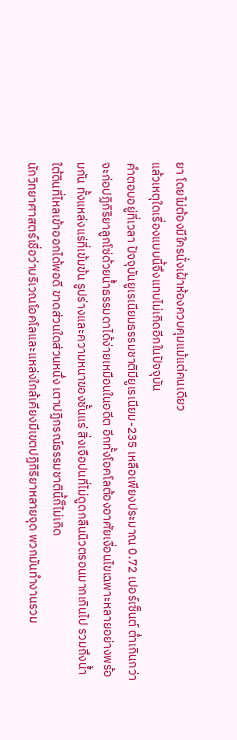ยา โดยไม่ต้องมีใครนั่งเฝ้าห้องควบคุมแม้แต่คนเดียว
แล้วเหตุใดเรื่องแบบนี้จึงแทบไม่เกิดอีกในปัจจุบัน
คำตอบอยู่ที่เวลา ปัจจุบันยูเรเนียมธรรมชาติมียูเรเนียม-235 เหลือเพียงประมาณ 0.72 เปอร์เซ็นต์ ต่ำเกินกว่าจะก่อปฏิกิริยาลูกโซ่ด้วยน้ำธรรมดาได้ง่ายเหมือนในอดีต อีกทั้งโอคโลต้องอาศัยเงื่อนไขเฉพาะหลายอย่างพร้อมกัน ทั้งแหล่งแร่ที่เข้มข้น รูปร่างและความหนาของชั้นแร่ สิ่งเจือปนที่ไม่ดูดกลืนนิวตรอนมากเกินไป รวมถึงน้ำใต้ดินที่ไหลเข้าออกได้พอดี ขาดส่วนใดส่วนหนึ่ง เตาปฏิกรณ์ธรรมชาตินี้ก็ไม่เกิด
นักวิทยาศาสตร์เชื่อว่าบริเวณโอคโลและแหล่งใกล้เคียงมีเขตปฏิกิริยาหลายจุด พวกมันทำงานรวม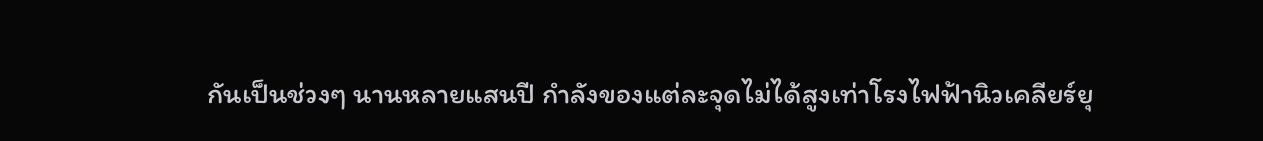กันเป็นช่วงๆ นานหลายแสนปี กำลังของแต่ละจุดไม่ได้สูงเท่าโรงไฟฟ้านิวเคลียร์ยุ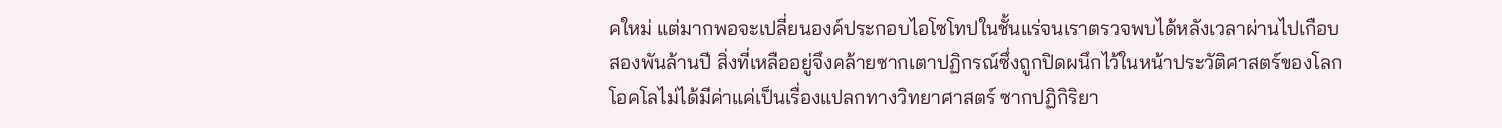คใหม่ แต่มากพอจะเปลี่ยนองค์ประกอบไอโซโทปในชั้นแร่จนเราตรวจพบได้หลังเวลาผ่านไปเกือบสองพันล้านปี สิ่งที่เหลืออยู่จึงคล้ายซากเตาปฏิกรณ์ซึ่งถูกปิดผนึกไว้ในหน้าประวัติศาสตร์ของโลก
โอคโลไม่ได้มีค่าแค่เป็นเรื่องแปลกทางวิทยาศาสตร์ ซากปฏิกิริยา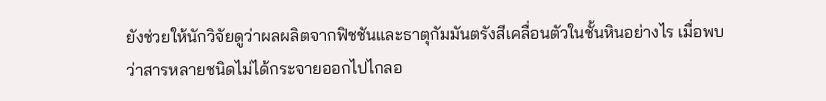ยังช่วยให้นักวิจัยดูว่าผลผลิตจากฟิชชันและธาตุกัมมันตรังสีเคลื่อนตัวในชั้นหินอย่างไร เมื่อพบว่าสารหลายชนิดไม่ได้กระจายออกไปไกลอ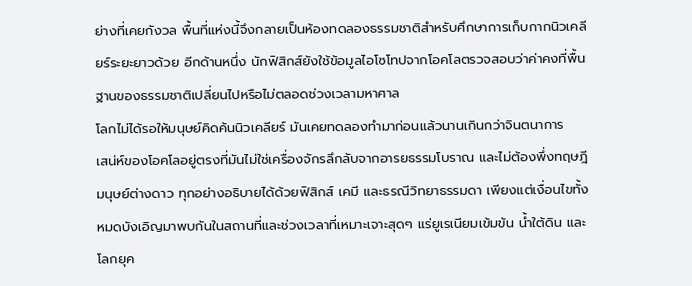ย่างที่เคยกังวล พื้นที่แห่งนี้จึงกลายเป็นห้องทดลองธรรมชาติสำหรับศึกษาการเก็บกากนิวเคลียร์ระยะยาวด้วย อีกด้านหนึ่ง นักฟิสิกส์ยังใช้ข้อมูลไอโซโทปจากโอคโลตรวจสอบว่าค่าคงที่พื้นฐานของธรรมชาติเปลี่ยนไปหรือไม่ตลอดช่วงเวลามหาศาล
โลกไม่ได้รอให้มนุษย์คิดค้นนิวเคลียร์ มันเคยทดลองทำมาก่อนแล้วนานเกินกว่าจินตนาการ
เสน่ห์ของโอคโลอยู่ตรงที่มันไม่ใช่เครื่องจักรลึกลับจากอารยธรรมโบราณ และไม่ต้องพึ่งทฤษฎีมนุษย์ต่างดาว ทุกอย่างอธิบายได้ด้วยฟิสิกส์ เคมี และธรณีวิทยาธรรมดา เพียงแต่เงื่อนไขทั้งหมดบังเอิญมาพบกันในสถานที่และช่วงเวลาที่เหมาะเจาะสุดๆ แร่ยูเรเนียมเข้มข้น น้ำใต้ดิน และโลกยุค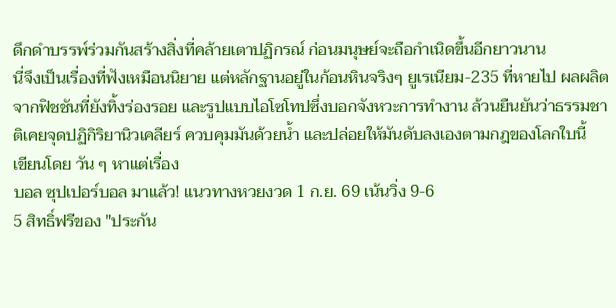ดึกดำบรรพ์ร่วมกันสร้างสิ่งที่คล้ายเตาปฏิกรณ์ ก่อนมนุษย์จะถือกำเนิดขึ้นอีกยาวนาน
นี่จึงเป็นเรื่องที่ฟังเหมือนนิยาย แต่หลักฐานอยู่ในก้อนหินจริงๆ ยูเรเนียม-235 ที่หายไป ผลผลิตจากฟิชชันที่ยังทิ้งร่องรอย และรูปแบบไอโซโทปซึ่งบอกจังหวะการทำงาน ล้วนยืนยันว่าธรรมชาติเคยจุดปฏิกิริยานิวเคลียร์ ควบคุมมันด้วยน้ำ และปล่อยให้มันดับลงเองตามกฎของโลกใบนี้
เขียนโดย วัน ๆ หาแต่เรื่อง
บอล ซุปเปอร์บอล มาแล้ว! แนวทางหวยงวด 1 ก.ย. 69 เน้นวิ่ง 9-6
5 สิทธิ์ฟรีของ "ประกัน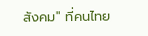สังคม" ที่คนไทย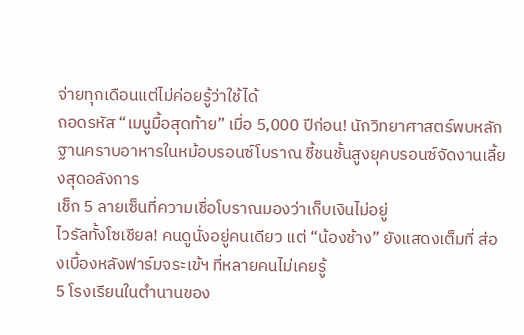จ่ายทุกเดือนแต่ไม่ค่อยรู้ว่าใช้ได้
ถอดรหัส “เมนูมื้อสุดท้าย” เมื่อ 5,000 ปีก่อน! นักวิทยาศาสตร์พบหลักฐานคราบอาหารในหม้อบรอนซ์โบราณ ชี้ชนชั้นสูงยุคบรอนซ์จัดงานเลี้ยงสุดอลังการ
เช็ก 5 ลายเซ็นที่ความเชื่อโบราณมองว่าเก็บเงินไม่อยู่
ไวรัลทั้งโซเชียล! คนดูนั่งอยู่คนเดียว แต่ “น้องช้าง” ยังแสดงเต็มที่ ส่องเบื้องหลังฟาร์มจระเข้ฯ ที่หลายคนไม่เคยรู้
5 โรงเรียนในตำนานของ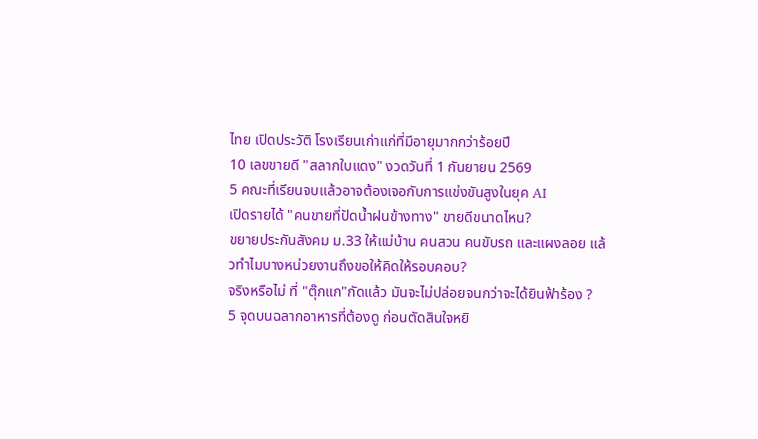ไทย เปิดประวัติ โรงเรียนเก่าแก่ที่มีอายุมากกว่าร้อยปี
10 เลขขายดี "สลากใบแดง" งวดวันที่ 1 กันยายน 2569
5 คณะที่เรียนจบแล้วอาจต้องเจอกับการแข่งขันสูงในยุค AI
เปิดรายได้ "คนขายที่ปัดน้ำฝนข้างทาง" ขายดีขนาดไหน?
ขยายประกันสังคม ม.33 ให้แม่บ้าน คนสวน คนขับรถ และแผงลอย แล้วทำไมบางหน่วยงานถึงขอให้คิดให้รอบคอบ?
จริงหรือไม่ ที่ "ตุ๊กแก"กัดแล้ว มันจะไม่ปล่อยจนกว่าจะได้ยินฟ้าร้อง ?
5 จุดบนฉลากอาหารที่ต้องดู ก่อนตัดสินใจหยิ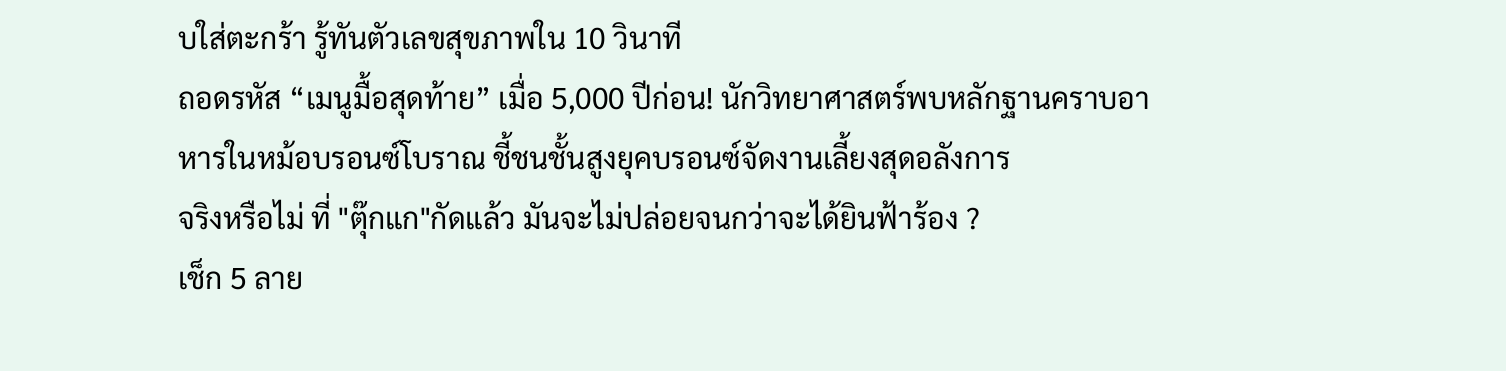บใส่ตะกร้า รู้ทันตัวเลขสุขภาพใน 10 วินาที
ถอดรหัส “เมนูมื้อสุดท้าย” เมื่อ 5,000 ปีก่อน! นักวิทยาศาสตร์พบหลักฐานคราบอาหารในหม้อบรอนซ์โบราณ ชี้ชนชั้นสูงยุคบรอนซ์จัดงานเลี้ยงสุดอลังการ
จริงหรือไม่ ที่ "ตุ๊กแก"กัดแล้ว มันจะไม่ปล่อยจนกว่าจะได้ยินฟ้าร้อง ?
เช็ก 5 ลาย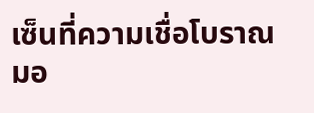เซ็นที่ความเชื่อโบราณมอ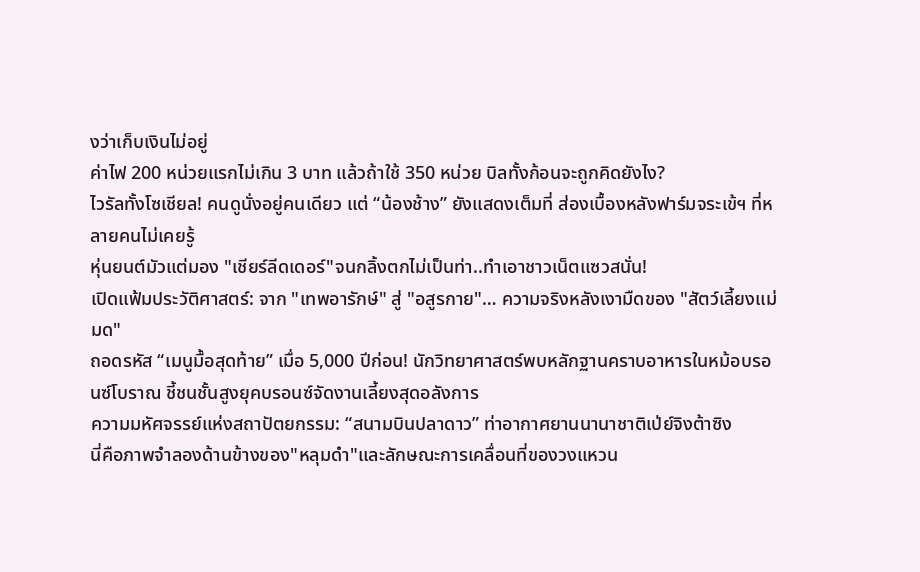งว่าเก็บเงินไม่อยู่
ค่าไฟ 200 หน่วยแรกไม่เกิน 3 บาท แล้วถ้าใช้ 350 หน่วย บิลทั้งก้อนจะถูกคิดยังไง?
ไวรัลทั้งโซเชียล! คนดูนั่งอยู่คนเดียว แต่ “น้องช้าง” ยังแสดงเต็มที่ ส่องเบื้องหลังฟาร์มจระเข้ฯ ที่หลายคนไม่เคยรู้
หุ่นยนต์มัวแต่มอง "เชียร์ลีดเดอร์"จนกลิ้งตกไม่เป็นท่า..ทำเอาชาวเน็ตแซวสนั่น!
เปิดแฟ้มประวัติศาสตร์: จาก "เทพอารักษ์" สู่ "อสูรกาย"… ความจริงหลังเงามืดของ "สัตว์เลี้ยงแม่มด"
ถอดรหัส “เมนูมื้อสุดท้าย” เมื่อ 5,000 ปีก่อน! นักวิทยาศาสตร์พบหลักฐานคราบอาหารในหม้อบรอนซ์โบราณ ชี้ชนชั้นสูงยุคบรอนซ์จัดงานเลี้ยงสุดอลังการ
ความมหัศจรรย์แห่งสถาปัตยกรรม: “สนามบินปลาดาว” ท่าอากาศยานนานาชาติเป่ย์จิงต้าซิง
นี่คือภาพจำลองด้านข้างของ"หลุมดำ"และลักษณะการเคลื่อนที่ของวงแหวน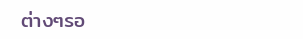ต่างๆรอ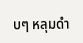บๆ หลุมดำ